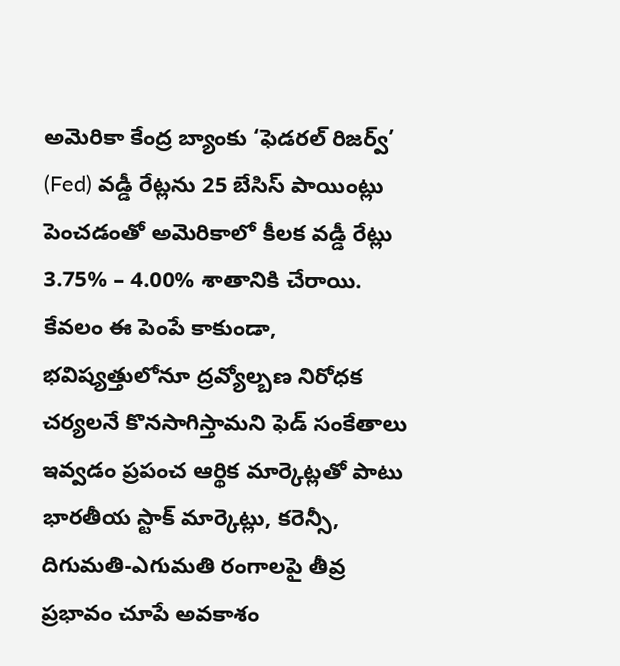అమెరికా కేంద్ర బ్యాంకు ‘ఫెడరల్ రిజర్వ్’ (Fed) వడ్డీ రేట్లను 25 బేసిస్ పాయింట్లు పెంచడంతో అమెరికాలో కీలక వడ్డీ రేట్లు 3.75% – 4.00% శాతానికి చేరాయి. కేవలం ఈ పెంపే కాకుండా, భవిష్యత్తులోనూ ద్రవ్యోల్బణ నిరోధక చర్యలనే కొనసాగిస్తామని ఫెడ్ సంకేతాలు ఇవ్వడం ప్రపంచ ఆర్థిక మార్కెట్లతో పాటు భారతీయ స్టాక్ మార్కెట్లు, కరెన్సీ, దిగుమతి-ఎగుమతి రంగాలపై తీవ్ర ప్రభావం చూపే అవకాశం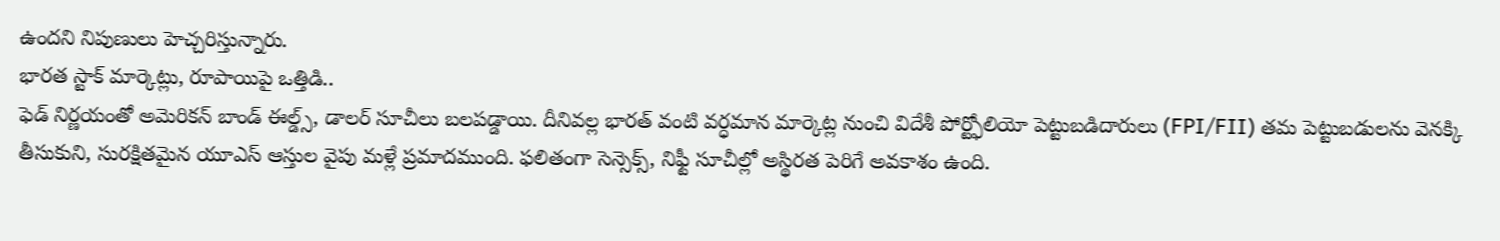ఉందని నిపుణులు హెచ్చరిస్తున్నారు.
భారత స్టాక్ మార్కెట్లు, రూపాయిపై ఒత్తిడి..
ఫెడ్ నిర్ణయంతో అమెరికన్ బాండ్ ఈల్డ్స్, డాలర్ సూచీలు బలపడ్డాయి. దీనివల్ల భారత్ వంటి వర్ధమాన మార్కెట్ల నుంచి విదేశీ పోర్ట్ఫోలియో పెట్టుబడిదారులు (FPI/FII) తమ పెట్టుబడులను వెనక్కి తీసుకుని, సురక్షితమైన యూఎస్ ఆస్తుల వైపు మళ్లే ప్రమాదముంది. ఫలితంగా సెన్సెక్స్, నిఫ్టీ సూచీల్లో అస్థిరత పెరిగే అవకాశం ఉంది.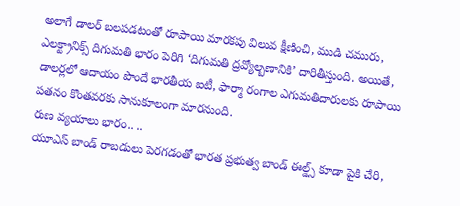అలాగే డాలర్ బలపడటంతో రూపాయి మారకపు విలువ క్షీణించి, ముడి చమురు, ఎలక్ట్రానిక్స్ దిగుమతి భారం పెరిగి ‘దిగుమతి ద్రవ్యోల్బణానికి’ దారితీస్తుంది. అయితే, డాలర్లలో ఆదాయం పొందే భారతీయ ఐటీ, ఫార్మా రంగాల ఎగుమతిదారులకు రూపాయి పతనం కొంతవరకు సానుకూలంగా మారనుంది.
రుణ వ్యయాలు భారం.. ..
యూఎస్ బాండ్ రాబడులు పెరగడంతో భారత ప్రభుత్వ బాండ్ ఈల్డ్స్ కూడా పైకి చేరి,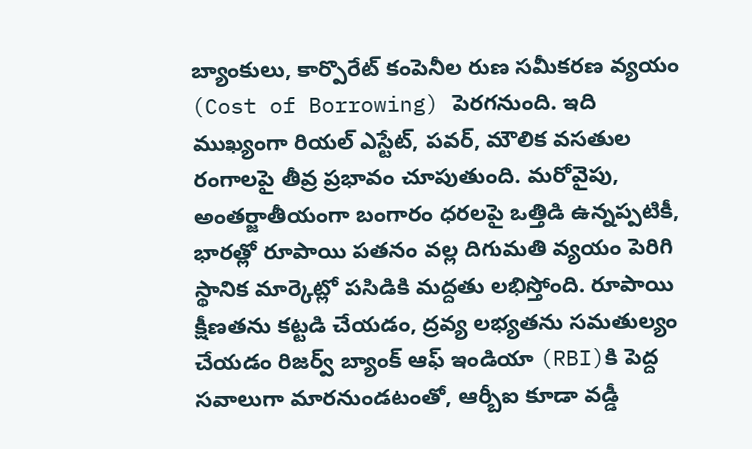బ్యాంకులు, కార్పొరేట్ కంపెనీల రుణ సమీకరణ వ్యయం (Cost of Borrowing) పెరగనుంది. ఇది ముఖ్యంగా రియల్ ఎస్టేట్, పవర్, మౌలిక వసతుల రంగాలపై తీవ్ర ప్రభావం చూపుతుంది. మరోవైపు, అంతర్జాతీయంగా బంగారం ధరలపై ఒత్తిడి ఉన్నప్పటికీ, భారత్లో రూపాయి పతనం వల్ల దిగుమతి వ్యయం పెరిగి స్థానిక మార్కెట్లో పసిడికి మద్దతు లభిస్తోంది. రూపాయి క్షీణతను కట్టడి చేయడం, ద్రవ్య లభ్యతను సమతుల్యం చేయడం రిజర్వ్ బ్యాంక్ ఆఫ్ ఇండియా (RBI)కి పెద్ద సవాలుగా మారనుండటంతో, ఆర్బీఐ కూడా వడ్డీ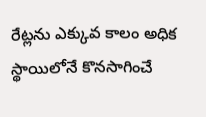రేట్లను ఎక్కువ కాలం అధిక స్థాయిలోనే కొనసాగించే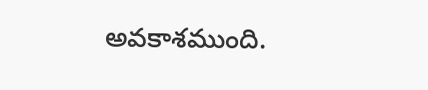అవకాశముంది.